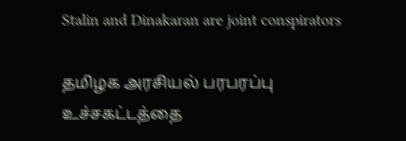Stalin and Dinakaran are joint conspirators

தமிழக அரசியல் பரபரப்பு உச்சகட்டத்தை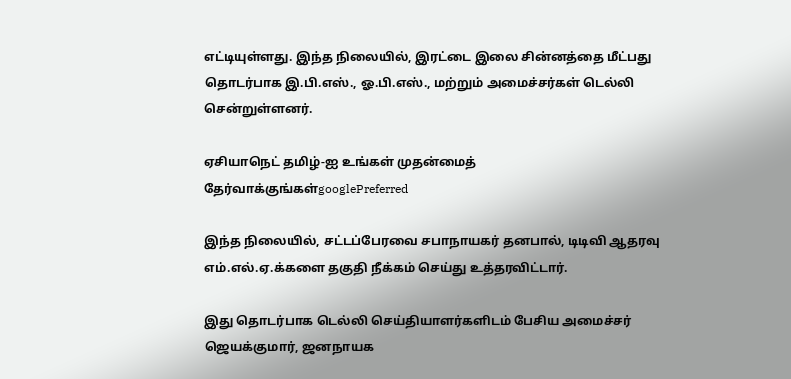எட்டியுள்ளது. இந்த நிலையில், இரட்டை இலை சின்னத்தை மீட்பது தொடர்பாக இ.பி.எஸ்., ஓ.பி.எஸ்., மற்றும் அமைச்சர்கள் டெல்லி சென்றுள்ளனர்.

ஏசியாநெட் தமிழ்-ஐ உங்கள் முதன்மைத் தேர்வாக்குங்கள்googlePreferred

இந்த நிலையில், சட்டப்பேரவை சபாநாயகர் தனபால், டிடிவி ஆதரவு எம்.எல்.ஏ.க்களை தகுதி நீக்கம் செய்து உத்தரவிட்டார்.

இது தொடர்பாக டெல்லி செய்தியாளர்களிடம் பேசிய அமைச்சர் ஜெயக்குமார், ஜனநாயக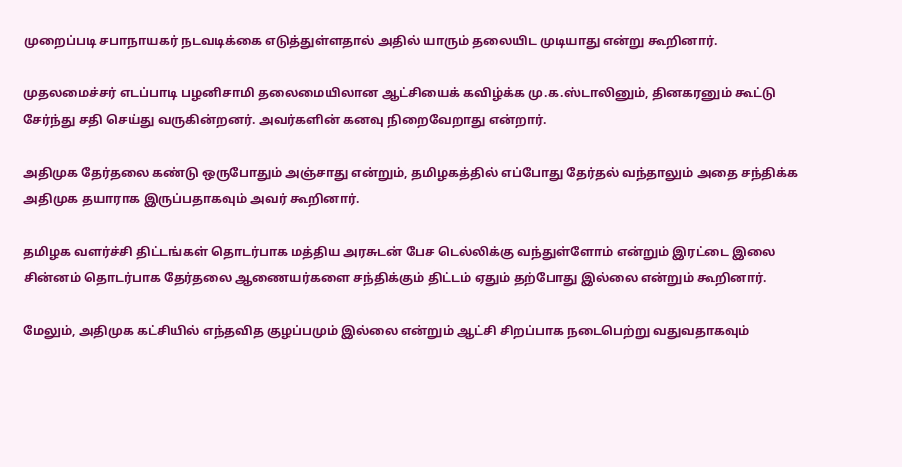முறைப்படி சபாநாயகர் நடவடிக்கை எடுத்துள்ளதால் அதில் யாரும் தலையிட முடியாது என்று கூறினார்.

முதலமைச்சர் எடப்பாடி பழனிசாமி தலைமையிலான ஆட்சியைக் கவிழ்க்க மு.க.ஸ்டாலினும், தினகரனும் கூட்டு சேர்ந்து சதி செய்து வருகின்றனர். அவர்களின் கனவு நிறைவேறாது என்றார்.

அதிமுக தேர்தலை கண்டு ஒருபோதும் அஞ்சாது என்றும், தமிழகத்தில் எப்போது தேர்தல் வந்தாலும் அதை சந்திக்க அதிமுக தயாராக இருப்பதாகவும் அவர் கூறினார்.

தமிழக வளர்ச்சி திட்டங்கள் தொடர்பாக மத்திய அரசுடன் பேச டெல்லிக்கு வந்துள்ளோம் என்றும் இரட்டை இலை சின்னம் தொடர்பாக தேர்தலை ஆணையர்களை சந்திக்கும் திட்டம் ஏதும் தற்போது இல்லை என்றும் கூறினார்.

மேலும், அதிமுக கட்சியில் எந்தவித குழப்பமும் இல்லை என்றும் ஆட்சி சிறப்பாக நடைபெற்று வதுவதாகவும்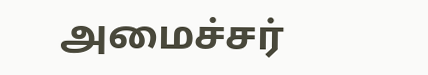அமைச்சர்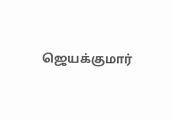ஜெயக்குமார்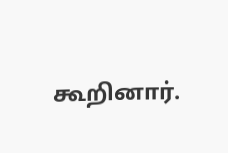கூறினார்.